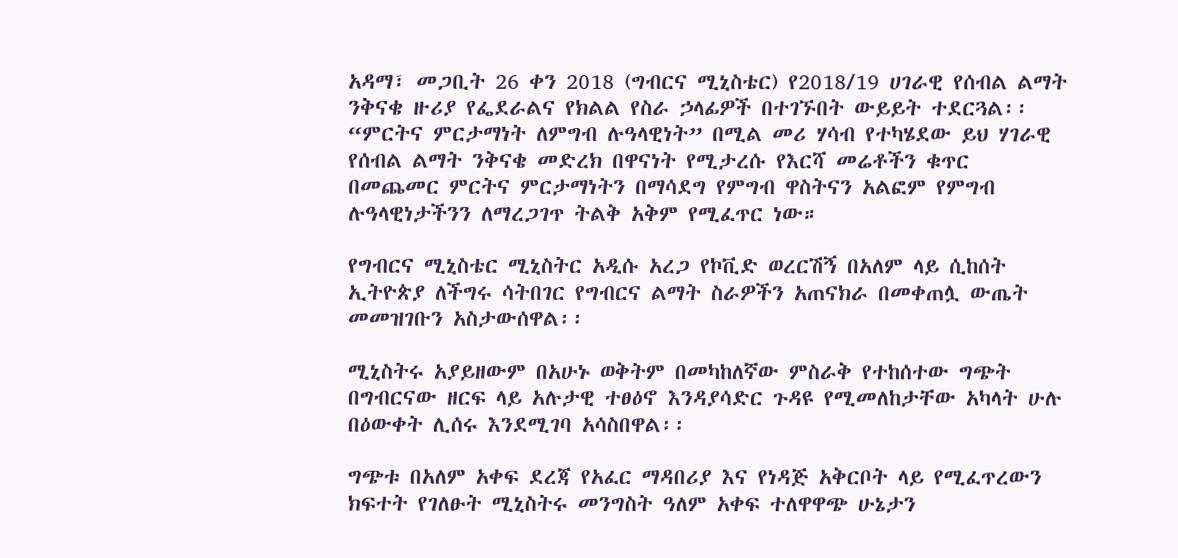አዳማ፣ መጋቢት 26 ቀን 2018 (ግብርና ሚኒስቴር) የ2018/19 ሀገራዊ የሰብል ልማት ንቅናቄ ዙሪያ የፌደራልና የክልል የስራ ኃላፊዎች በተገኙበት ውይይት ተደርጓል፡፡
“ምርትና ምርታማነት ለምግብ ሉዓላዊነት” በሚል መሪ ሃሳብ የተካሄደው ይህ ሃገራዊ የሰብል ልማት ንቅናቄ መድረክ በዋናነት የሚታረሱ የእርሻ መሬቶችን ቁጥር በመጨመር ምርትና ምርታማነትን በማሳደግ የምግብ ዋስትናን አልፎም የምግብ ሉዓላዊነታችንን ለማረጋገጥ ትልቅ አቅም የሚፈጥር ነው።

የግብርና ሚኒስቴር ሚኒስትር አዲሱ አረጋ የኮቪድ ወረርሽኝ በአለም ላይ ሲከሰት ኢትዮጵያ ለችግሩ ሳትበገር የግብርና ልማት ስራዎችን አጠናክራ በመቀጠሏ ውጤት መመዝገቡን አስታውሰዋል፡፡

ሚኒስትሩ አያይዘውም በአሁኑ ወቅትም በመካከለኛው ምስራቅ የተከሰተው ግጭት በግብርናው ዘርፍ ላይ አሉታዊ ተፀዕኖ እንዳያሳድር ጉዳዩ የሚመለከታቸው አካላት ሁሉ በዕውቀት ሊሰሩ እንደሚገባ አሳስበዋል፡፡

ግጭቱ በአለም አቀፍ ደረጃ የአፈር ማዳበሪያ እና የነዳጅ አቅርቦት ላይ የሚፈጥረውን ክፍተት የገለፁት ሚኒስትሩ መንግስት ዓለም አቀፍ ተለዋዋጭ ሁኔታን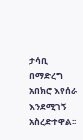ታሳቢ በማድረግ አበክሮ እየሰራ እንደሚገኝ አስረድተዋል፡፡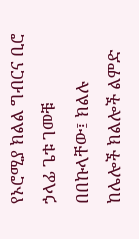የኦሮሚያ ክልል ግብርና ቢሮ ኃላፊ ጌቱ ገመቹ በበኩላቸው፤ ክልሉ ከሌሎች ክልሎች ልምድ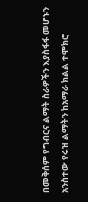በመቅሰም የግብርና ልማት ስራዎችን እያስፋፋ መሆኑን አንስተው የሩዝ ልማትን ከአማራ ክልል ተሞክሮ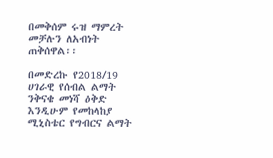በመቅሰም ሩዝ ማምረት መቻሉን ለአብነት ጠቅሰዋል፡፡

በመድረኩ የ2018/19 ሀገራዊ የሰብል ልማት ንቅናቄ መነሻ ዕቅድ እንዲሁም የመከላከያ ሚኒስቴር የግብርና ልማት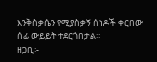እንቅስቃሴን የሚያስቃኝ ሰነዶች ቀርበው ሰፊ ውይይት ተደርጎበታል፡፡
ዘጋቢ፡-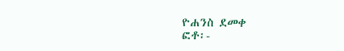ዮሐንስ ደመቀ
ፎቶ፡-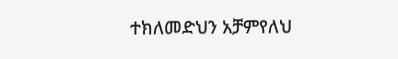ተክለመድህን አቻምየለህ